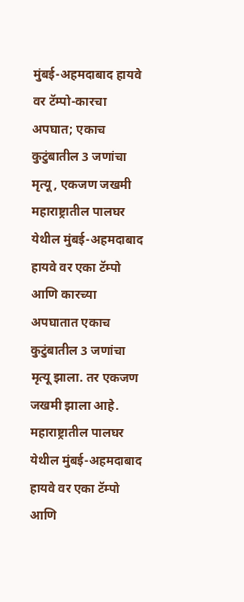मुंबई-अहमदाबाद हायवे वर टॅम्पो-कारचा अपघात; एकाच कुटुंबातील 3 जणांचा मृत्यू, एकजण जखमी
महाराष्ट्रातील पालघर येथील मुंबई-अहमदाबाद हायवे वर एका टॅम्पो आणि कारच्या अपघातात एकाच कुटुंबातील 3 जणांचा मृत्यू झाला. तर एकजण जखमी झाला आहे.
महाराष्ट्रातील पालघर येथील मुंबई-अहमदाबाद हायवे वर एका टॅम्पो आणि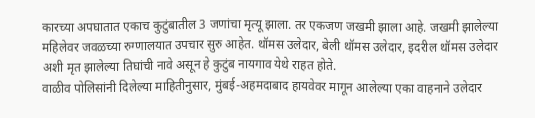कारच्या अपघातात एकाच कुटुंबातील 3 जणांचा मृत्यू झाला. तर एकजण जखमी झाला आहे. जखमी झालेल्या महिलेवर जवळच्या रुग्णालयात उपचार सुरु आहेत. थॉमस उलेदार, बेली थॉमस उलेदार, इदरील थॉमस उलेदार अशी मृत झालेल्या तिघांची नावे असून हे कुटुंब नायगाव येथे राहत होते.
वाळीव पोलिसांनी दिलेल्या माहितीनुसार, मुंबई-अहमदाबाद हायवेवर मागून आलेल्या एका वाहनाने उलेदार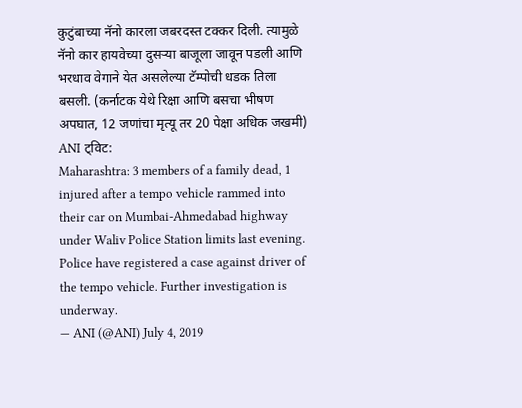कुटुंबाच्या नॅनो कारला जबरदस्त टक्कर दिली. त्यामुळे नॅनो कार हायवेच्या दुसऱ्या बाजूला जावून पडली आणि भरधाव वेगाने येत असलेल्या टॅम्पोची धडक तिला बसली. (कर्नाटक येथे रिक्षा आणि बसचा भीषण अपघात, 12 जणांचा मृत्यू तर 20 पेक्षा अधिक जखमी)
ANI ट्विट:
Maharashtra: 3 members of a family dead, 1 injured after a tempo vehicle rammed into their car on Mumbai-Ahmedabad highway under Waliv Police Station limits last evening. Police have registered a case against driver of the tempo vehicle. Further investigation is underway.
— ANI (@ANI) July 4, 2019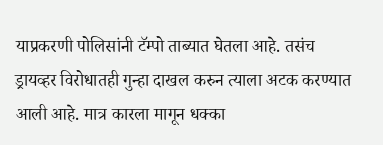याप्रकरणी पोलिसांनी टॅम्पो ताब्यात घेतला आहे. तसंच ड्रायव्हर विरोधातही गुन्हा दाखल करुन त्याला अटक करण्यात आली आहे. मात्र कारला मागून धक्का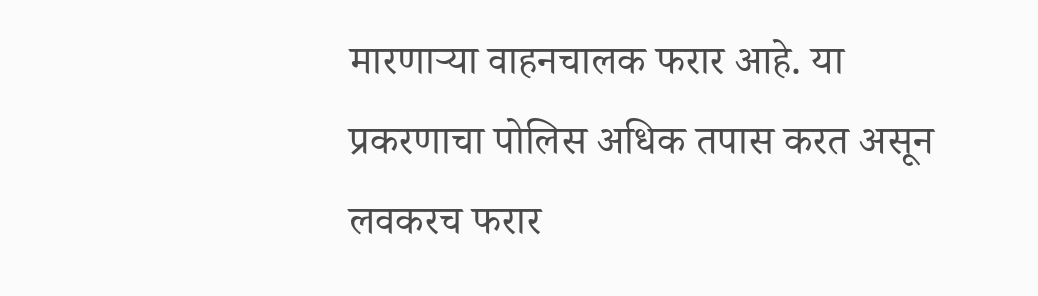मारणाऱ्या वाहनचालक फरार आहे. या प्रकरणाचा पोलिस अधिक तपास करत असून लवकरच फरार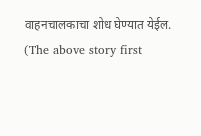वाहनचालकाचा शोध घेण्यात येईल.
(The above story first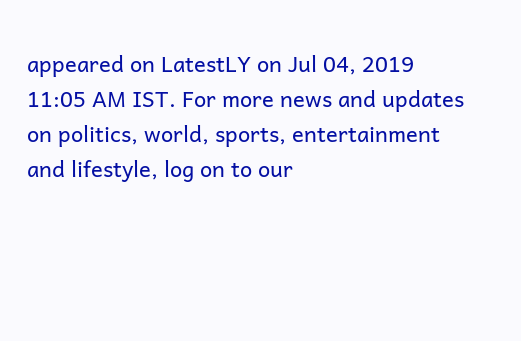appeared on LatestLY on Jul 04, 2019 11:05 AM IST. For more news and updates on politics, world, sports, entertainment and lifestyle, log on to our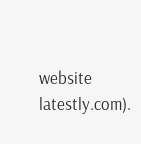website latestly.com).